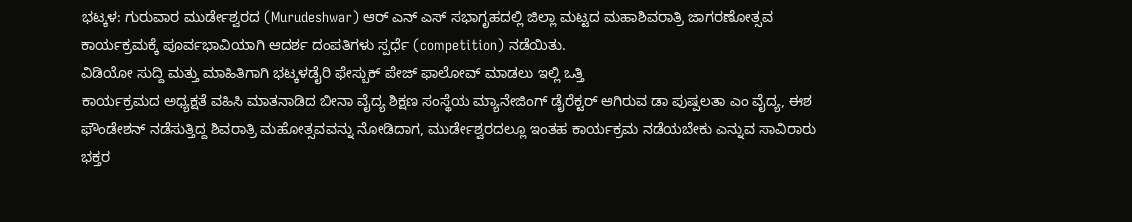ಭಟ್ಕಳ: ಗುರುವಾರ ಮುರ್ಡೇಶ್ವರದ (Murudeshwar) ಆರ್ ಎನ್ ಎಸ್ ಸಭಾಗೃಹದಲ್ಲಿ ಜಿಲ್ಲಾ ಮಟ್ಟದ ಮಹಾಶಿವರಾತ್ರಿ ಜಾಗರಣೋತ್ಸವ ಕಾರ್ಯಕ್ರಮಕ್ಕೆ ಪೂರ್ವಭಾವಿಯಾಗಿ ಆದರ್ಶ ದಂಪತಿಗಳು ಸ್ಪರ್ಧೆ (competition) ನಡೆಯಿತು.
ವಿಡಿಯೋ ಸುದ್ದಿ ಮತ್ತು ಮಾಹಿತಿಗಾಗಿ ಭಟ್ಕಳಡೈರಿ ಫೇಸ್ಬುಕ್ ಪೇಜ್ ಫಾಲೋವ್ ಮಾಡಲು ಇಲ್ಲಿ ಒತ್ತಿ
ಕಾರ್ಯಕ್ರಮದ ಅಧ್ಯಕ್ಷತೆ ವಹಿಸಿ ಮಾತನಾಡಿದ ಬೀನಾ ವೈದ್ಯ ಶಿಕ್ಷಣ ಸಂಸ್ಥೆಯ ಮ್ಯಾನೇಜಿಂಗ್ ಡೈರೆಕ್ಟರ್ ಆಗಿರುವ ಡಾ ಪುಷ್ಪಲತಾ ಎಂ ವೈದ್ಯ, ಈಶ ಫೌಂಡೇಶನ್ ನಡೆಸುತ್ತಿದ್ದ ಶಿವರಾತ್ರಿ ಮಹೋತ್ಸವವನ್ನು ನೋಡಿದಾಗ, ಮುರ್ಡೇಶ್ವರದಲ್ಲೂ ಇಂತಹ ಕಾರ್ಯಕ್ರಮ ನಡೆಯಬೇಕು ಎನ್ನುವ ಸಾವಿರಾರು ಭಕ್ತರ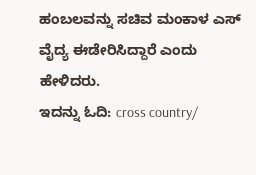ಹಂಬಲವನ್ನು ಸಚಿವ ಮಂಕಾಳ ಎಸ್ ವೈದ್ಯ ಈಡೇರಿಸಿದ್ದಾರೆ ಎಂದು ಹೇಳಿದರು.
ಇದನ್ನು ಓದಿ: cross country/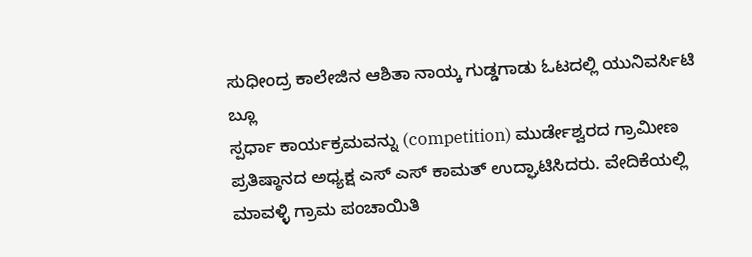ಸುಧೀಂದ್ರ ಕಾಲೇಜಿನ ಆಶಿತಾ ನಾಯ್ಕ ಗುಡ್ಡಗಾಡು ಓಟದಲ್ಲಿ ಯುನಿವರ್ಸಿಟಿ ಬ್ಲೂ
ಸ್ಪರ್ಧಾ ಕಾರ್ಯಕ್ರಮವನ್ನು (competition) ಮುರ್ಡೇಶ್ವರದ ಗ್ರಾಮೀಣ ಪ್ರತಿಷ್ಠಾನದ ಅಧ್ಯಕ್ಷ ಎಸ್ ಎಸ್ ಕಾಮತ್ ಉದ್ಘಾಟಿಸಿದರು. ವೇದಿಕೆಯಲ್ಲಿ ಮಾವಳ್ಳಿ ಗ್ರಾಮ ಪಂಚಾಯಿತಿ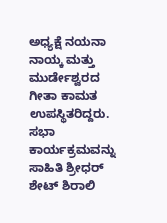ಅಧ್ಯಕ್ಷೆ ನಯನಾ ನಾಯ್ಕ ಮತ್ತು ಮುರ್ಡೇಶ್ವರದ ಗೀತಾ ಕಾಮತ ಉಪಸ್ಥಿತರಿದ್ದರು. ಸಭಾ ಕಾರ್ಯಕ್ರಮವನ್ನು ಸಾಹಿತಿ ಶ್ರೀಧರ್ ಶೇಟ್ ಶಿರಾಲಿ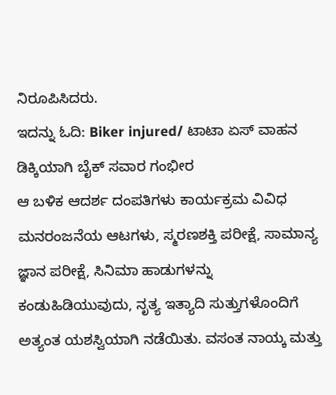ನಿರೂಪಿಸಿದರು.
ಇದನ್ನು ಓದಿ: Biker injured/ ಟಾಟಾ ಏಸ್ ವಾಹನ ಡಿಕ್ಕಿಯಾಗಿ ಬೈಕ್ ಸವಾರ ಗಂಭೀರ
ಆ ಬಳಿಕ ಆದರ್ಶ ದಂಪತಿಗಳು ಕಾರ್ಯಕ್ರಮ ವಿವಿಧ ಮನರಂಜನೆಯ ಆಟಗಳು, ಸ್ಮರಣಶಕ್ತಿ ಪರೀಕ್ಷೆ, ಸಾಮಾನ್ಯ ಜ್ಞಾನ ಪರೀಕ್ಷೆ, ಸಿನಿಮಾ ಹಾಡುಗಳನ್ನು ಕಂಡುಹಿಡಿಯುವುದು, ನೃತ್ಯ ಇತ್ಯಾದಿ ಸುತ್ತುಗಳೊಂದಿಗೆ ಅತ್ಯಂತ ಯಶಸ್ವಿಯಾಗಿ ನಡೆಯಿತು. ವಸಂತ ನಾಯ್ಕ ಮತ್ತು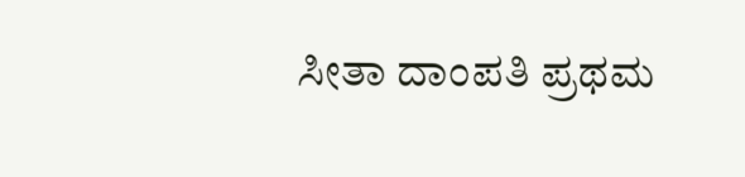ಸೀತಾ ದಾಂಪತಿ ಪ್ರಥಮ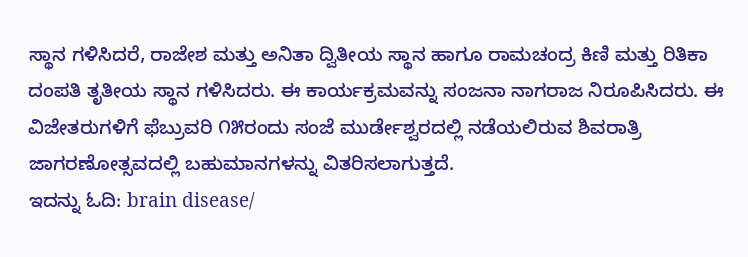ಸ್ಥಾನ ಗಳಿಸಿದರೆ, ರಾಜೇಶ ಮತ್ತು ಅನಿತಾ ದ್ವಿತೀಯ ಸ್ಥಾನ ಹಾಗೂ ರಾಮಚಂದ್ರ ಕಿಣಿ ಮತ್ತು ರಿತಿಕಾ ದಂಪತಿ ತೃತೀಯ ಸ್ಥಾನ ಗಳಿಸಿದರು. ಈ ಕಾರ್ಯಕ್ರಮವನ್ನು ಸಂಜನಾ ನಾಗರಾಜ ನಿರೂಪಿಸಿದರು. ಈ ವಿಜೇತರುಗಳಿಗೆ ಫೆಬ್ರುವರಿ ೧೫ರಂದು ಸಂಜೆ ಮುರ್ಡೇಶ್ವರದಲ್ಲಿ ನಡೆಯಲಿರುವ ಶಿವರಾತ್ರಿ ಜಾಗರಣೋತ್ಸವದಲ್ಲಿ ಬಹುಮಾನಗಳನ್ನು ವಿತರಿಸಲಾಗುತ್ತದೆ.
ಇದನ್ನು ಓದಿ: brain disease/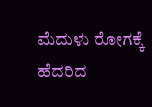ಮೆದುಳು ರೋಗಕ್ಕೆ ಹೆದರಿದ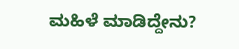ಮಹಿಳೆ ಮಾಡಿದ್ದೇನು?